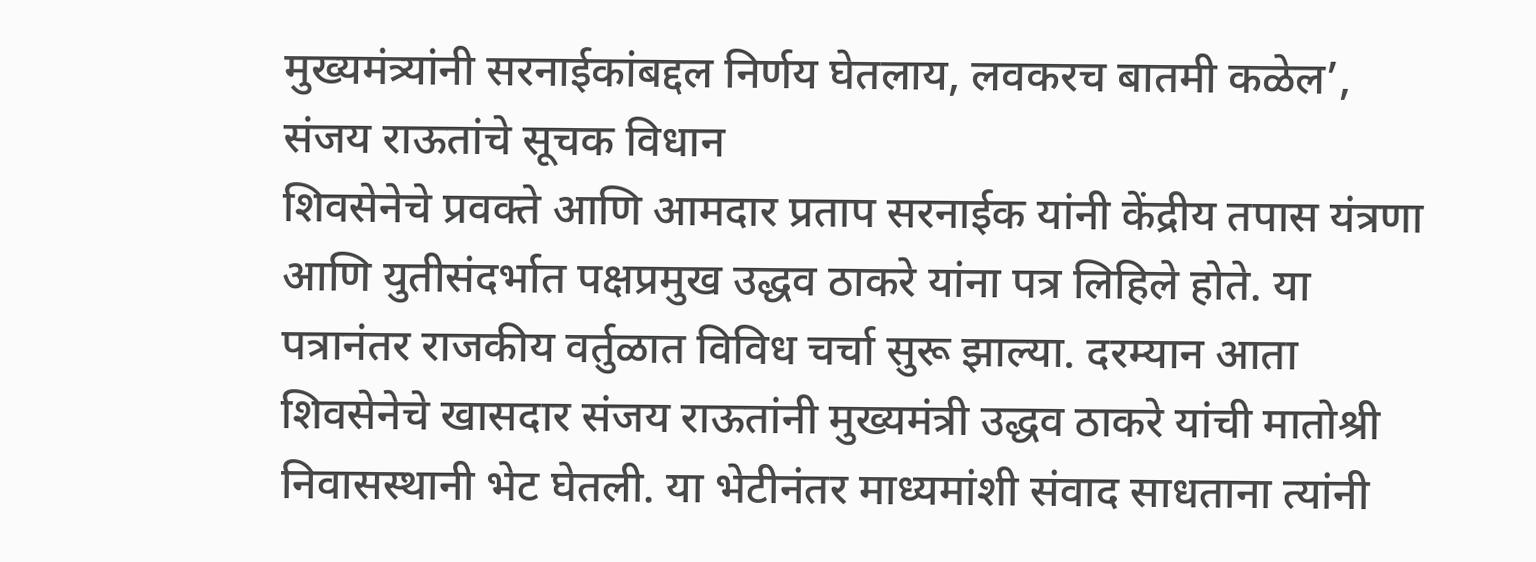मुख्यमंत्र्यांनी सरनाईकांबद्दल निर्णय घेतलाय, लवकरच बातमी कळेल’, संजय राऊतांचे सूचक विधान
शिवसेनेचे प्रवक्ते आणि आमदार प्रताप सरनाईक यांनी केंद्रीय तपास यंत्रणा आणि युतीसंदर्भात पक्षप्रमुख उद्धव ठाकरे यांना पत्र लिहिले होते. या पत्रानंतर राजकीय वर्तुळात विविध चर्चा सुरू झाल्या. दरम्यान आता शिवसेनेचे खासदार संजय राऊतांनी मुख्यमंत्री उद्धव ठाकरे यांची मातोश्री निवासस्थानी भेट घेतली. या भेटीनंतर माध्यमांशी संवाद साधताना त्यांनी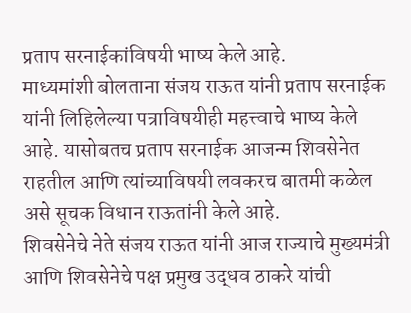प्रताप सरनाईकांविषयी भाष्य केले आहे.
माध्यमांशी बोलताना संजय राऊत यांनी प्रताप सरनाईक यांनी लिहिलेल्या पत्राविषयीही महत्त्वाचे भाष्य केले आहे. यासोबतच प्रताप सरनाईक आजन्म शिवसेनेत राहतील आणि त्यांच्याविषयी लवकरच बातमी कळेल असे सूचक विधान राऊतांनी केले आहे.
शिवसेनेचे नेते संजय राऊत यांनी आज राज्याचे मुख्यमंत्री आणि शिवसेनेचे पक्ष प्रमुख उद्धव ठाकरे यांची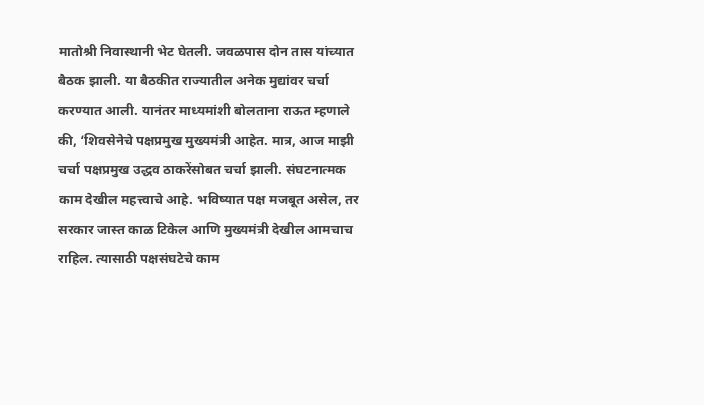मातोश्री निवास्थानी भेट घेतली. जवळपास दोन तास यांच्यात बैठक झाली. या बैठकीत राज्यातील अनेक मुद्यांवर चर्चा करण्यात आली. यानंतर माध्यमांशी बोलताना राऊत म्हणाले की, ‘शिवसेनेचे पक्षप्रमुख मुख्यमंत्री आहेत. मात्र, आज माझी चर्चा पक्षप्रमुख उद्धव ठाकरेंसोबत चर्चा झाली. संघटनात्मक काम देखील महत्त्वाचे आहे. भविष्यात पक्ष मजबूत असेल, तर सरकार जास्त काळ टिकेल आणि मुख्यमंत्री देखील आमचाच राहिल. त्यासाठी पक्षसंघटेचे काम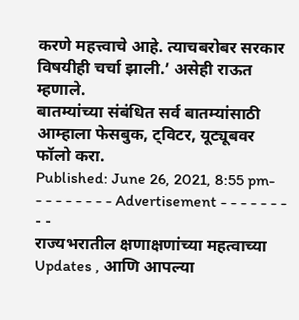करणे महत्त्वाचे आहे. त्याचबरोबर सरकार विषयीही चर्चा झाली.’ असेही राऊत म्हणाले.
बातम्यांच्या संबंधित सर्व बातम्यांसाठी आम्हाला फेसबुक, ट्विटर, यूट्यूबवर फॉलो करा.
Published: June 26, 2021, 8:55 pm- - - - - - - - - Advertisement - - - - - - - - -
राज्यभरातील क्षणाक्षणांच्या महत्वाच्या Updates , आणि आपल्या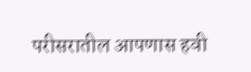परीसरातील आपणास हवी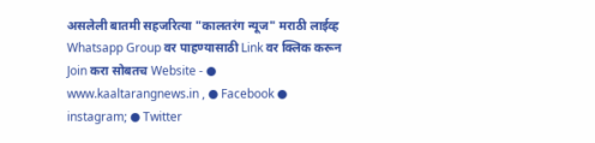असलेली बातमी सहजरित्या "कालतरंग न्यूज" मराठी लाईव्ह Whatsapp Group वर पाहण्यासाठी Link वर क्लिक करून Join करा सोबतच Website - ● www.kaaltarangnews.in , ● Facebook ● instagram; ● Twitter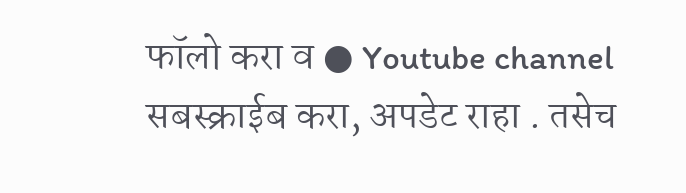फॉलो करा व ● Youtube channel सबस्क्राईब करा, अपडेट राहा . तसेच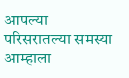आपल्या परिसरातल्या समस्या आम्हाला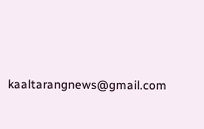kaaltarangnews@gmail.com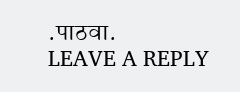.पाठवा.
LEAVE A REPLY